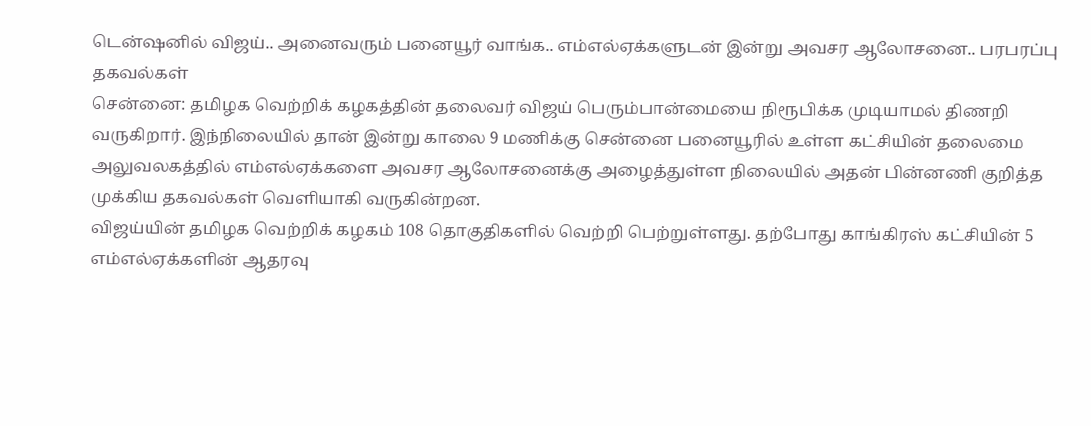டென்ஷனில் விஜய்.. அனைவரும் பனையூர் வாங்க.. எம்எல்ஏக்களுடன் இன்று அவசர ஆலோசனை.. பரபரப்பு தகவல்கள்
சென்னை: தமிழக வெற்றிக் கழகத்தின் தலைவர் விஜய் பெரும்பான்மையை நிரூபிக்க முடியாமல் திணறி வருகிறார். இந்நிலையில் தான் இன்று காலை 9 மணிக்கு சென்னை பனையூரில் உள்ள கட்சியின் தலைமை அலுவலகத்தில் எம்எல்ஏக்களை அவசர ஆலோசனைக்கு அழைத்துள்ள நிலையில் அதன் பின்னணி குறித்த முக்கிய தகவல்கள் வெளியாகி வருகின்றன.
விஜய்யின் தமிழக வெற்றிக் கழகம் 108 தொகுதிகளில் வெற்றி பெற்றுள்ளது. தற்போது காங்கிரஸ் கட்சியின் 5 எம்எல்ஏக்களின் ஆதரவு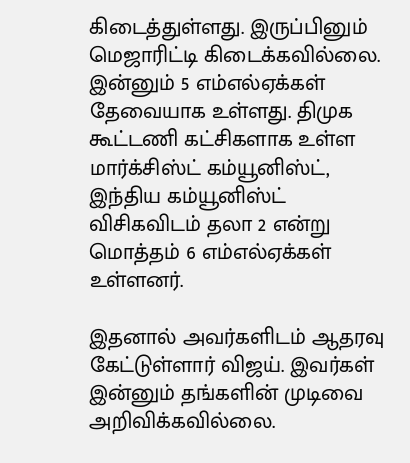கிடைத்துள்ளது. இருப்பினும் மெஜாரிட்டி கிடைக்கவில்லை. இன்னும் 5 எம்எல்ஏக்கள் தேவையாக உள்ளது. திமுக கூட்டணி கட்சிகளாக உள்ள மார்க்சிஸ்ட் கம்யூனிஸ்ட், இந்திய கம்யூனிஸ்ட் விசிகவிடம் தலா 2 என்று மொத்தம் 6 எம்எல்ஏக்கள் உள்ளனர்.

இதனால் அவர்களிடம் ஆதரவு கேட்டுள்ளார் விஜய். இவர்கள் இன்னும் தங்களின் முடிவை அறிவிக்கவில்லை.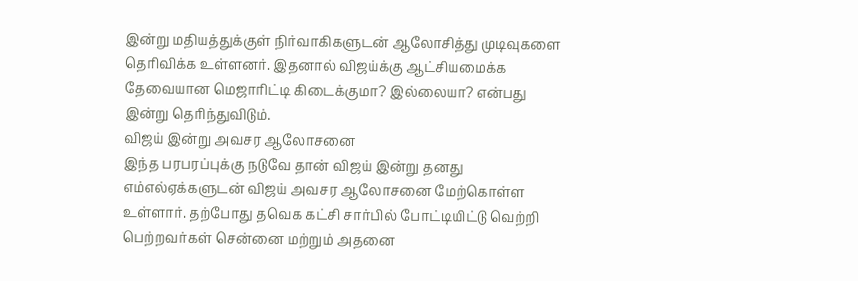இன்று மதியத்துக்குள் நிர்வாகிகளுடன் ஆலோசித்து முடிவுகளை தெரிவிக்க உள்ளனர். இதனால் விஜய்க்கு ஆட்சியமைக்க தேவையான மெஜாரிட்டி கிடைக்குமா? இல்லையா? என்பது இன்று தெரிந்துவிடும்.
விஜய் இன்று அவசர ஆலோசனை
இந்த பரபரப்புக்கு நடுவே தான் விஜய் இன்று தனது எம்எல்ஏக்களுடன் விஜய் அவசர ஆலோசனை மேற்கொள்ள உள்ளார். தற்போது தவெக கட்சி சார்பில் போட்டியிட்டு வெற்றி பெற்றவர்கள் சென்னை மற்றும் அதனை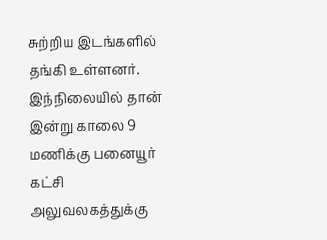சுற்றிய இடங்களில் தங்கி உள்ளனர். இந்நிலையில் தான் இன்று காலை 9 மணிக்கு பனையூர் கட்சி அலுவலகத்துக்கு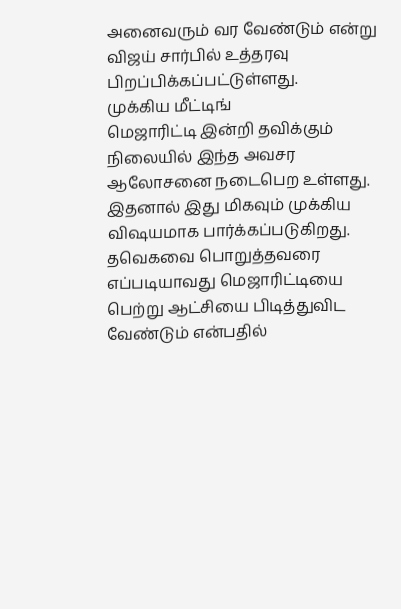அனைவரும் வர வேண்டும் என்று விஜய் சார்பில் உத்தரவு பிறப்பிக்கப்பட்டுள்ளது.
முக்கிய மீட்டிங்
மெஜாரிட்டி இன்றி தவிக்கும் நிலையில் இந்த அவசர ஆலோசனை நடைபெற உள்ளது. இதனால் இது மிகவும் முக்கிய விஷயமாக பார்க்கப்படுகிறது. தவெகவை பொறுத்தவரை எப்படியாவது மெஜாரிட்டியை பெற்று ஆட்சியை பிடித்துவிட வேண்டும் என்பதில்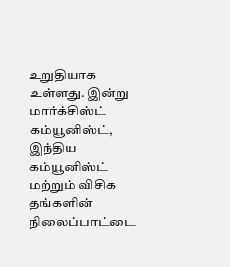உறுதியாக உள்ளது. இன்று மார்க்சிஸ்ட் கம்யூனிஸ்ட், இந்திய கம்யூனிஸ்ட் மற்றும் விசிக தங்களின் நிலைப்பாட்டை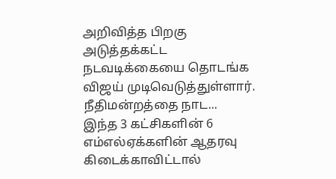அறிவித்த பிறகு அடுத்தக்கட்ட நடவடிக்கையை தொடங்க விஜய் முடிவெடுத்துள்ளார்.
நீதிமன்றத்தை நாட...
இந்த 3 கட்சிகளின் 6 எம்எல்ஏக்களின் ஆதரவு கிடைக்காவிட்டால்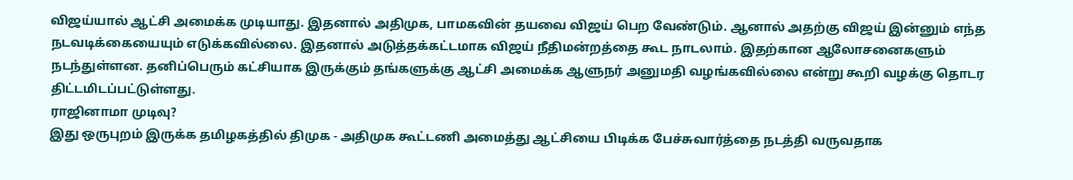விஜய்யால் ஆட்சி அமைக்க முடியாது. இதனால் அதிமுக, பாமகவின் தயவை விஜய் பெற வேண்டும். ஆனால் அதற்கு விஜய் இன்னும் எந்த நடவடிக்கையையும் எடுக்கவில்லை. இதனால் அடுத்தக்கட்டமாக விஜய் நீதிமன்றத்தை கூட நாடலாம். இதற்கான ஆலோசனைகளும் நடந்துள்ளன. தனிப்பெரும் கட்சியாக இருக்கும் தங்களுக்கு ஆட்சி அமைக்க ஆளுநர் அனுமதி வழங்கவில்லை என்று கூறி வழக்கு தொடர திட்டமிடப்பட்டுள்ளது.
ராஜினாமா முடிவு?
இது ஒருபுறம் இருக்க தமிழகத்தில் திமுக - அதிமுக கூட்டணி அமைத்து ஆட்சியை பிடிக்க பேச்சுவார்த்தை நடத்தி வருவதாக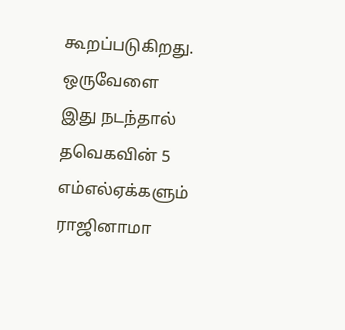கூறப்படுகிறது. ஒருவேளை இது நடந்தால் தவெகவின் 5 எம்எல்ஏக்களும் ராஜினாமா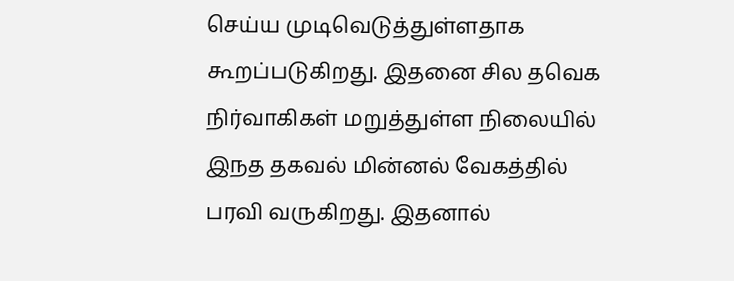செய்ய முடிவெடுத்துள்ளதாக கூறப்படுகிறது. இதனை சில தவெக நிர்வாகிகள் மறுத்துள்ள நிலையில் இநத தகவல் மின்னல் வேகத்தில் பரவி வருகிறது. இதனால்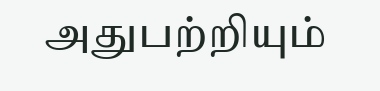அதுபற்றியும்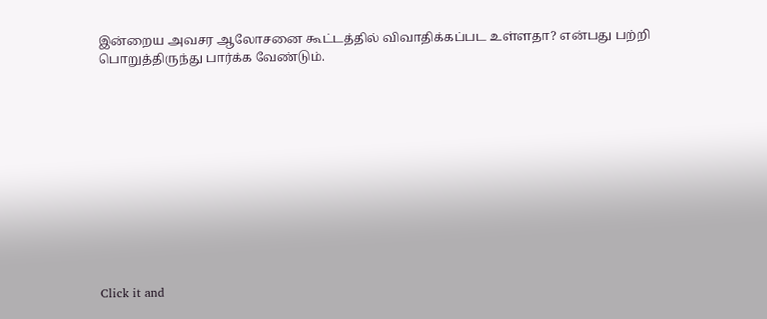இன்றைய அவசர ஆலோசனை கூட்டத்தில் விவாதிக்கப்பட உள்ளதா? என்பது பற்றி பொறுத்திருந்து பார்க்க வேண்டும்.












Click it and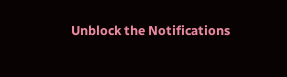Unblock the Notifications